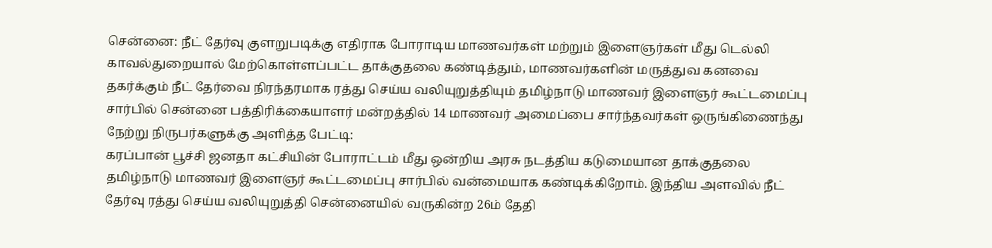சென்னை: நீட் தேர்வு குளறுபடிக்கு எதிராக போராடிய மாணவர்கள் மற்றும் இளைஞர்கள் மீது டெல்லி காவல்துறையால் மேற்கொள்ளப்பட்ட தாக்குதலை கண்டித்தும், மாணவர்களின் மருத்துவ கனவை தகர்க்கும் நீட் தேர்வை நிரந்தரமாக ரத்து செய்ய வலியுறுத்தியும் தமிழ்நாடு மாணவர் இளைஞர் கூட்டமைப்பு சார்பில் சென்னை பத்திரிக்கையாளர் மன்றத்தில் 14 மாணவர் அமைப்பை சார்ந்தவர்கள் ஒருங்கிணைந்து நேற்று நிருபர்களுக்கு அளித்த பேட்டி:
கரப்பான் பூச்சி ஜனதா கட்சியின் போராட்டம் மீது ஒன்றிய அரசு நடத்திய கடுமையான தாக்குதலை தமிழ்நாடு மாணவர் இளைஞர் கூட்டமைப்பு சார்பில் வன்மையாக கண்டிக்கிறோம். இந்திய அளவில் நீட் தேர்வு ரத்து செய்ய வலியுறுத்தி சென்னையில் வருகின்ற 26ம் தேதி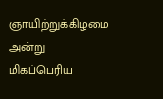ஞாயிற்றுக்கிழமை அன்று மிகப்பெரிய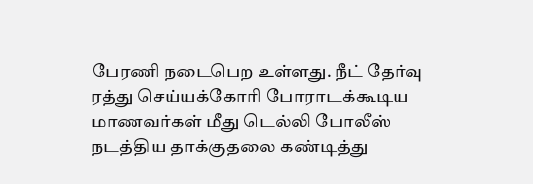பேரணி நடைபெற உள்ளது. நீட் தேர்வு ரத்து செய்யக்கோரி போராடக்கூடிய மாணவர்கள் மீது டெல்லி போலீஸ் நடத்திய தாக்குதலை கண்டித்து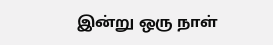இன்று ஒரு நாள்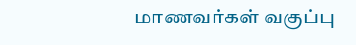மாணவர்கள் வகுப்பு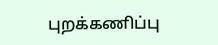புறக்கணிப்பு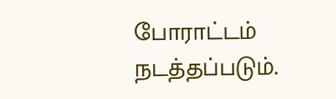போராட்டம் நடத்தப்படும்.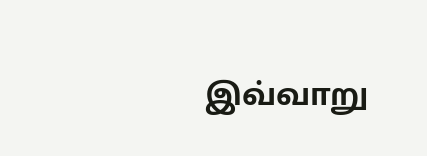இவ்வாறு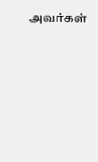அவர்கள்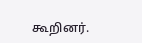கூறினர்.